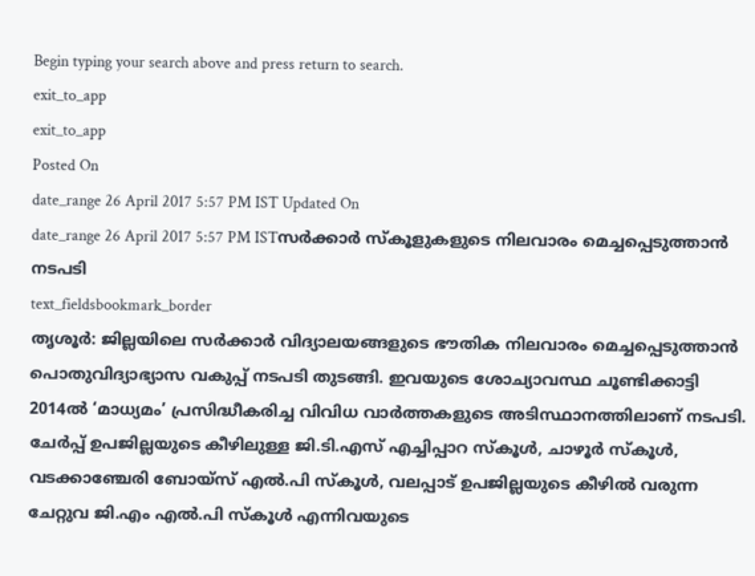Begin typing your search above and press return to search.
exit_to_app
exit_to_app
Posted On
date_range 26 April 2017 5:57 PM IST Updated On
date_range 26 April 2017 5:57 PM ISTസർക്കാർ സ്കൂളുകളുടെ നിലവാരം മെച്ചപ്പെടുത്താൻ നടപടി
text_fieldsbookmark_border
തൃശൂർ: ജില്ലയിലെ സർക്കാർ വിദ്യാലയങ്ങളുടെ ഭൗതിക നിലവാരം മെച്ചപ്പെടുത്താൻ പൊതുവിദ്യാഭ്യാസ വകുപ്പ് നടപടി തുടങ്ങി. ഇവയുടെ ശോച്യാവസ്ഥ ചൂണ്ടിക്കാട്ടി 2014ൽ ‘മാധ്യമം’ പ്രസിദ്ധീകരിച്ച വിവിധ വാർത്തകളുടെ അടിസ്ഥാനത്തിലാണ് നടപടി. ചേർപ്പ് ഉപജില്ലയുടെ കീഴിലുള്ള ജി.ടി.എസ് എച്ചിപ്പാറ സ്കൂൾ, ചാഴൂർ സ്കൂൾ, വടക്കാഞ്ചേരി ബോയ്സ് എൽ.പി സ്കൂൾ, വലപ്പാട് ഉപജില്ലയുടെ കീഴിൽ വരുന്ന ചേറ്റുവ ജി.എം എൽ.പി സ്കൂൾ എന്നിവയുടെ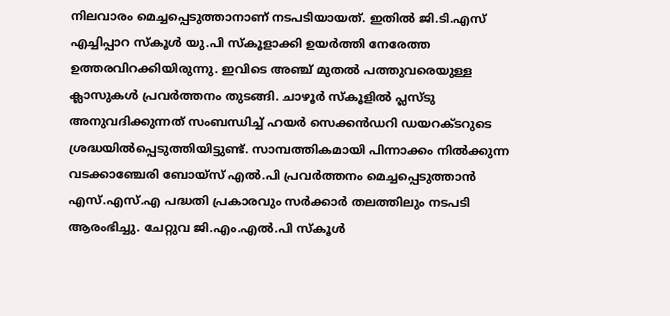നിലവാരം മെച്ചപ്പെടുത്താനാണ് നടപടിയായത്. ഇതിൽ ജി.ടി.എസ് എച്ചിപ്പാറ സ്കൂൾ യു.പി സ്കൂളാക്കി ഉയർത്തി നേരേത്ത ഉത്തരവിറക്കിയിരുന്നു. ഇവിടെ അഞ്ച് മുതൽ പത്തുവരെയുള്ള ക്ലാസുകൾ പ്രവർത്തനം തുടങ്ങി. ചാഴൂർ സ്കൂളിൽ പ്ലസ്ടു അനുവദിക്കുന്നത് സംബന്ധിച്ച് ഹയർ സെക്കൻഡറി ഡയറക്ടറുടെ ശ്രദ്ധയിൽപ്പെടുത്തിയിട്ടുണ്ട്. സാമ്പത്തികമായി പിന്നാക്കം നിൽക്കുന്ന വടക്കാഞ്ചേരി ബോയ്സ് എൽ.പി പ്രവർത്തനം മെച്ചപ്പെടുത്താൻ എസ്.എസ്.എ പദ്ധതി പ്രകാരവും സർക്കാർ തലത്തിലും നടപടി ആരംഭിച്ചു. ചേറ്റുവ ജി.എം.എൽ.പി സ്കൂൾ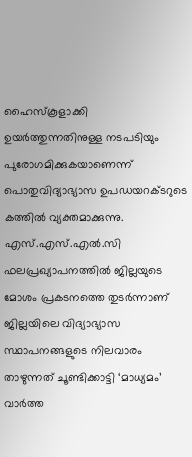ഹൈസ്കൂളാക്കി ഉയർത്തുന്നതിനുള്ള നടപടിയും പുരോഗമിക്കുകയാണെന്ന് പൊതുവിദ്യാഭ്യാസ ഉപഡയറക്ടറുടെ കത്തിൽ വ്യക്തമാക്കുന്നു. എസ്.എസ്.എൽ.സി ഫലപ്രഖ്യാപനത്തിൽ ജില്ലയുടെ മോശം പ്രകടനത്തെ തുടർന്നാണ് ജില്ലയിലെ വിദ്യാഭ്യാസ സ്ഥാപനങ്ങളുടെ നിലവാരം താഴുന്നത് ചൂണ്ടിക്കാട്ടി ‘മാധ്യമം’ വാർത്ത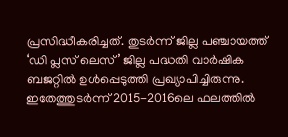പ്രസിദ്ധീകരിച്ചത്. തുടർന്ന് ജില്ല പഞ്ചായത്ത് ‘ഡി പ്ലസ് ലെസ്’ ജില്ല പദ്ധതി വാർഷിക ബജറ്റിൽ ഉൾപ്പെടുത്തി പ്രഖ്യാപിച്ചിരുന്നു. ഇതേത്തുടർന്ന് 2015-2016ലെ ഫലത്തിൽ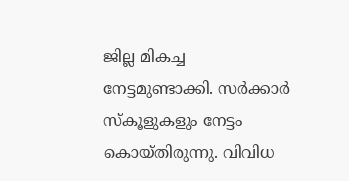ജില്ല മികച്ച നേട്ടമുണ്ടാക്കി. സർക്കാർ സ്കൂളുകളും നേട്ടം കൊയ്തിരുന്നു. വിവിധ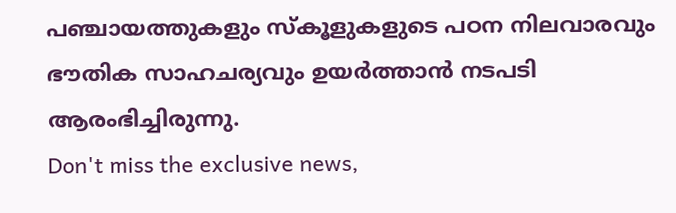പഞ്ചായത്തുകളും സ്കൂളുകളുടെ പഠന നിലവാരവും ഭൗതിക സാഹചര്യവും ഉയർത്താൻ നടപടി ആരംഭിച്ചിരുന്നു.
Don't miss the exclusive news,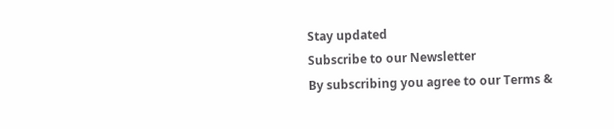Stay updated
Subscribe to our Newsletter
By subscribing you agree to our Terms &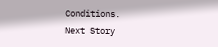Conditions.
Next Story